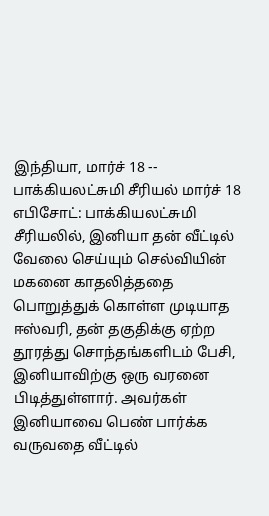இந்தியா, மார்ச் 18 -- பாக்கியலட்சுமி சீரியல் மார்ச் 18 எபிசோட்: பாக்கியலட்சுமி சீரியலில், இனியா தன் வீட்டில் வேலை செய்யும் செல்வியின் மகனை காதலித்ததை பொறுத்துக் கொள்ள முடியாத ஈஸ்வரி, தன் தகுதிக்கு ஏற்ற தூரத்து சொந்தங்களிடம் பேசி, இனியாவிற்கு ஒரு வரனை பிடித்துள்ளார். அவர்கள் இனியாவை பெண் பார்க்க வருவதை வீட்டில்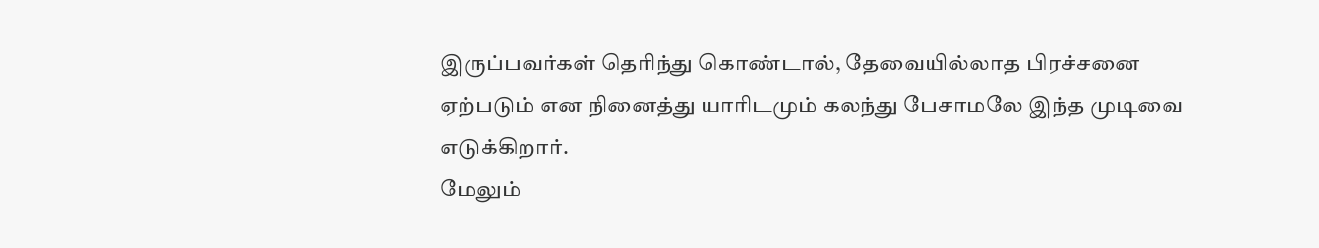இருப்பவர்கள் தெரிந்து கொண்டால், தேவையில்லாத பிரச்சனை ஏற்படும் என நினைத்து யாரிடமும் கலந்து பேசாமலே இந்த முடிவை எடுக்கிறார்.
மேலும்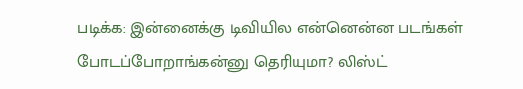படிக்க: இன்னைக்கு டிவியில என்னென்ன படங்கள் போடப்போறாங்கன்னு தெரியுமா? லிஸ்ட்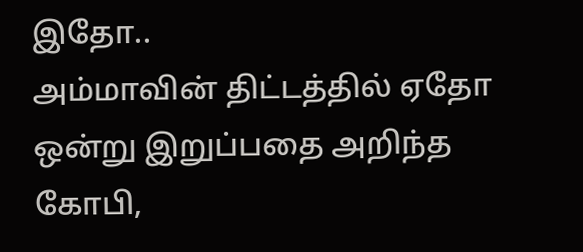இதோ..
அம்மாவின் திட்டத்தில் ஏதோ ஒன்று இறுப்பதை அறிந்த கோபி,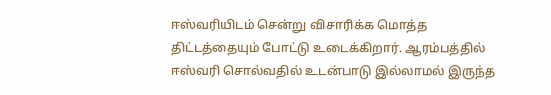ஈஸ்வரியிடம் சென்று விசாரிக்க மொத்த திட்டத்தையும் போட்டு உடைக்கிறார். ஆரம்பத்தில் ஈஸ்வரி சொல்வதில் உடன்பாடு இல்லாமல் இருந்த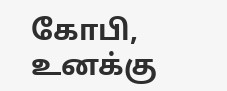கோபி, உனக்கு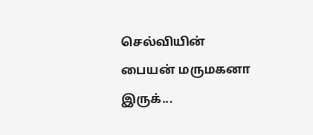செல்வியின் பையன் மருமகனா இருக்...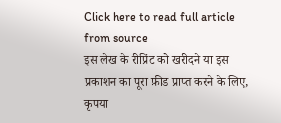Click here to read full article from source
इस लेख के रीप्रिंट को खरीदने या इस प्रकाशन का पूरा फ़ीड प्राप्त करने के लिए, कृपया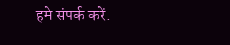हमे संपर्क करें.